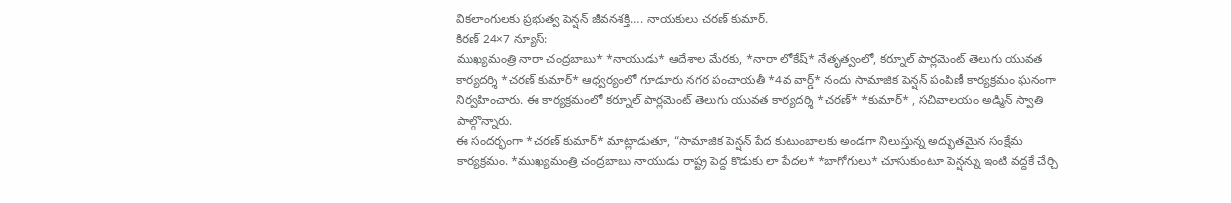వికలాంగులకు ప్రభుత్వ పెన్షన్ జీవనశక్తి…. నాయకులు చరణ్ కుమార్.
కిరణ్ 24×7 న్యూస్:
ముఖ్యమంత్రి నారా చంద్రబాబు* *నాయుడు* ఆదేశాల మేరకు, *నారా లోకేష్* నేతృత్వంలో, కర్నూల్ పార్లమెంట్ తెలుగు యువత కార్యదర్శి *చరణ్ కుమార్* ఆధ్వర్యంలో గూడూరు నగర పంచాయతీ *4వ వార్డ్* నందు సామాజిక పెన్షన్ పంపిణీ కార్యక్రమం ఘనంగా నిర్వహించారు. ఈ కార్యక్రమంలో కర్నూల్ పార్లమెంట్ తెలుగు యువత కార్యదర్శి *చరణ్* *కుమార్* , సచివాలయం అడ్మిన్ స్వాతి పాల్గొన్నారు.
ఈ సందర్భంగా *చరణ్ కుమార్* మాట్లాడుతూ, “సామాజిక పెన్షన్ పేద కుటుంబాలకు అండగా నిలుస్తున్న అద్భుతమైన సంక్షేమ కార్యక్రమం. *ముఖ్యమంత్రి చంద్రబాబు నాయుడు రాష్ట్ర పెద్ద కొడుకు లా పేదల* *బాగోగులు* చూసుకుంటూ పెన్షన్ను ఇంటి వద్దకే చేర్చి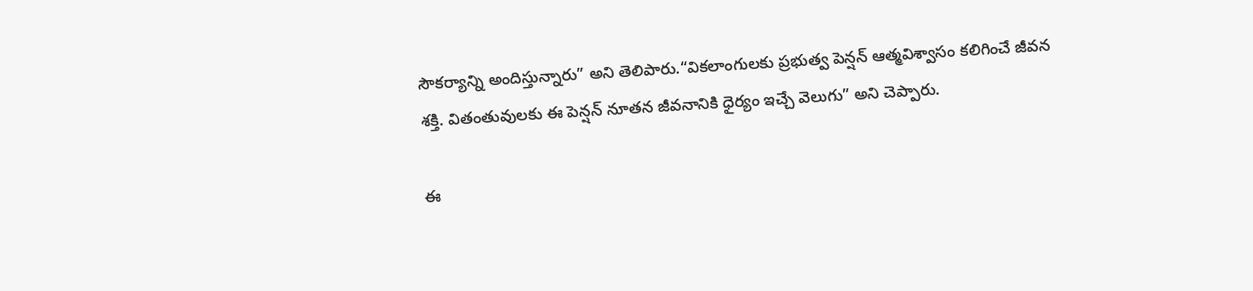సౌకర్యాన్ని అందిస్తున్నారు” అని తెలిపారు.“వికలాంగులకు ప్రభుత్వ పెన్షన్ ఆత్మవిశ్వాసం కలిగించే జీవన శక్తి. వితంతువులకు ఈ పెన్షన్ నూతన జీవనానికి ధైర్యం ఇచ్చే వెలుగు” అని చెప్పారు.

ఈ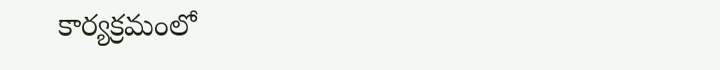కార్యక్రమంలో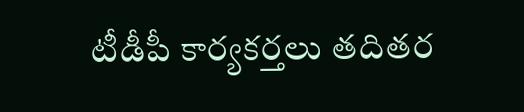టీడీపీ కార్యకర్తలు తదితర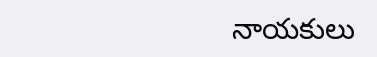నాయకులు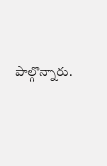పాల్గొన్నారు.